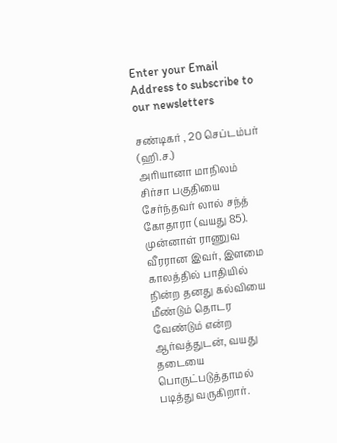Enter your Email Address to subscribe to our newsletters

சண்டிகர் , 20 செப்டம்பர் (ஹி.ச.)
அரியானா மாநிலம் சிர்சா பகுதியை சேர்ந்தவர் லால் சந்த் கோதாரா (வயது 85). முன்னாள் ராணுவ வீரரான இவர், இளமை காலத்தில் பாதியில் நின்ற தனது கல்வியை மீண்டும் தொடர வேண்டும் என்ற ஆர்வத்துடன், வயது தடையை பொருட்படுத்தாமல் படித்து வருகிறார்.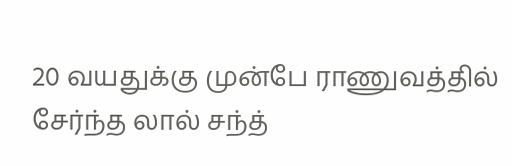20 வயதுக்கு முன்பே ராணுவத்தில் சேர்ந்த லால் சந்த்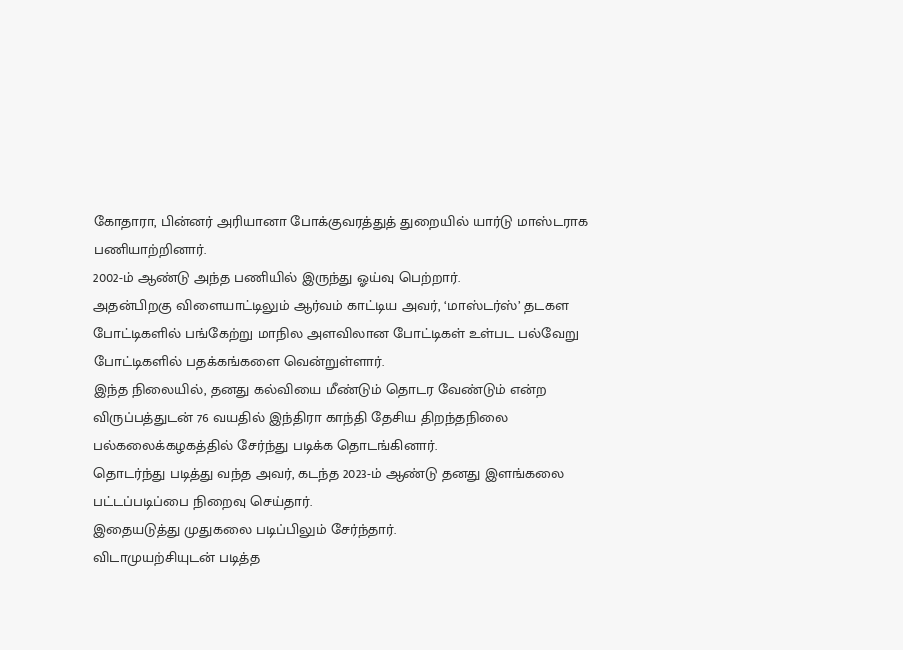கோதாரா, பின்னர் அரியானா போக்குவரத்துத் துறையில் யார்டு மாஸ்டராக பணியாற்றினார்.
2002-ம் ஆண்டு அந்த பணியில் இருந்து ஓய்வு பெற்றார்.
அதன்பிறகு விளையாட்டிலும் ஆர்வம் காட்டிய அவர், ‘மாஸ்டர்ஸ்’ தடகள போட்டிகளில் பங்கேற்று மாநில அளவிலான போட்டிகள் உள்பட பல்வேறு போட்டிகளில் பதக்கங்களை வென்றுள்ளார்.
இந்த நிலையில், தனது கல்வியை மீண்டும் தொடர வேண்டும் என்ற விருப்பத்துடன் 76 வயதில் இந்திரா காந்தி தேசிய திறந்தநிலை பல்கலைக்கழகத்தில் சேர்ந்து படிக்க தொடங்கினார்.
தொடர்ந்து படித்து வந்த அவர், கடந்த 2023-ம் ஆண்டு தனது இளங்கலை பட்டப்படிப்பை நிறைவு செய்தார்.
இதையடுத்து முதுகலை படிப்பிலும் சேர்ந்தார்.
விடாமுயற்சியுடன் படித்த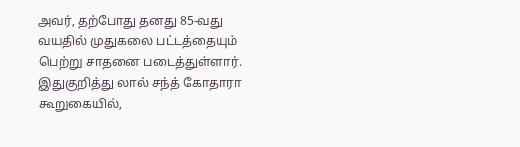அவர், தற்போது தனது 85-வது வயதில் முதுகலை பட்டத்தையும் பெற்று சாதனை படைத்துள்ளார்.
இதுகுறித்து லால் சந்த் கோதாரா கூறுகையில்,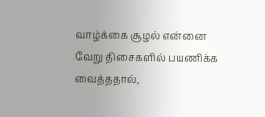வாழ்க்கை சூழல் என்னை வேறு திசைகளில் பயணிக்க வைத்ததால்,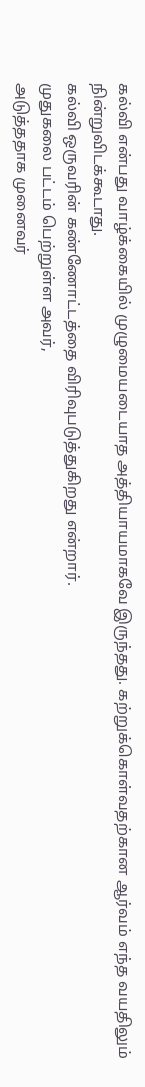கல்வி என்பது வாழ்க்கையில் முழுமையடையாத அத்தியாயமாகவே இருந்தது. கற்றுக்கொள்வதற்கான ஆர்வம் எந்த வயதிலும் நின்றுவிடக்கூடாது.
கல்வி ஒருவரின் கண்ணோட்டத்தை விரிவுபடுத்துகிறது என்றார்.
முதுகலை பட்டம் பெற்றுள்ள அவர்,
அடுத்ததாக முனைவர்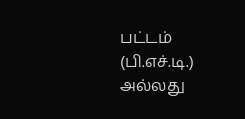பட்டம் (பி.எச்.டி.) அல்லது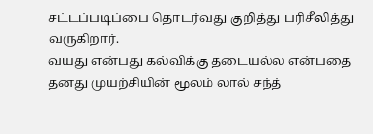சட்டப்படிப்பை தொடர்வது குறித்து பரிசீலித்து வருகிறார்.
வயது என்பது கல்விக்கு தடையல்ல என்பதை தனது முயற்சியின் மூலம் லால் சந்த்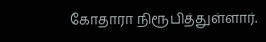கோதாரா நிரூபித்துள்ளார்.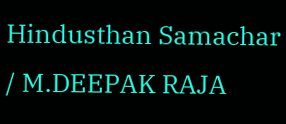Hindusthan Samachar / M.DEEPAK RAJA